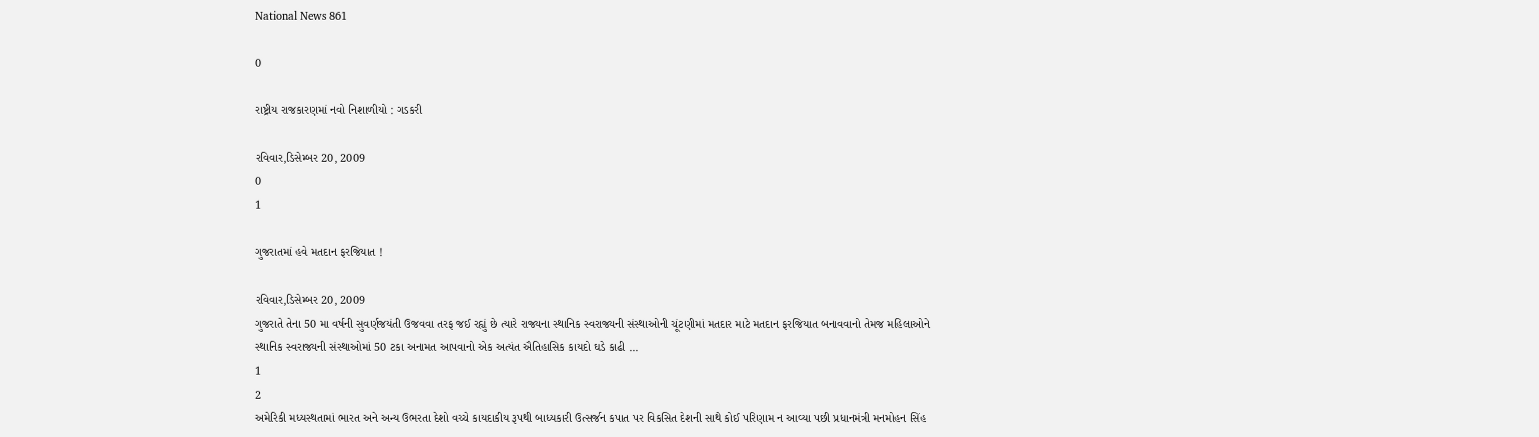National News 861

0

રાષ્ટ્રીય રાજકારણમાં નવો નિશાળીયો : ગડકરી

રવિવાર,ડિસેમ્બર 20, 2009
0
1

ગુજરાતમાં હવે મતદાન ફરજિયાત !

રવિવાર,ડિસેમ્બર 20, 2009
ગુજરાતે તેના 50 મા વર્ષની સુવર્ણજયંતી ઉજવવા તરફ જઈ રહ્યું છે ત્યારે રાજ્યના સ્થાનિક સ્વરાજ્યની સંસ્થાઓની ચૂંટણીમાં મતદાર માટે મતદાન ફરજિયાત બનાવવાનો તેમજ મહિલાઓને સ્થાનિક સ્વરાજ્યની સંસ્થાઓમાં 50 ટકા અનામત આપવાનો એક અત્યંત ઐતિહાસિક કાયદો ઘડે કાઢી ...
1
2
અમેરિકી મધ્યસ્થતામાં ભારત અને અન્ય ઉભરતા દેશો વચ્ચે કાયદાકીય રૂપથી બાધ્યકારી ઉત્સર્જન કપાત પર વિકસિત દેશની સાથે કોઈ પરિણામ ન આવ્યા પછી પ્રધાનમંત્રી મનમોહન સિંહ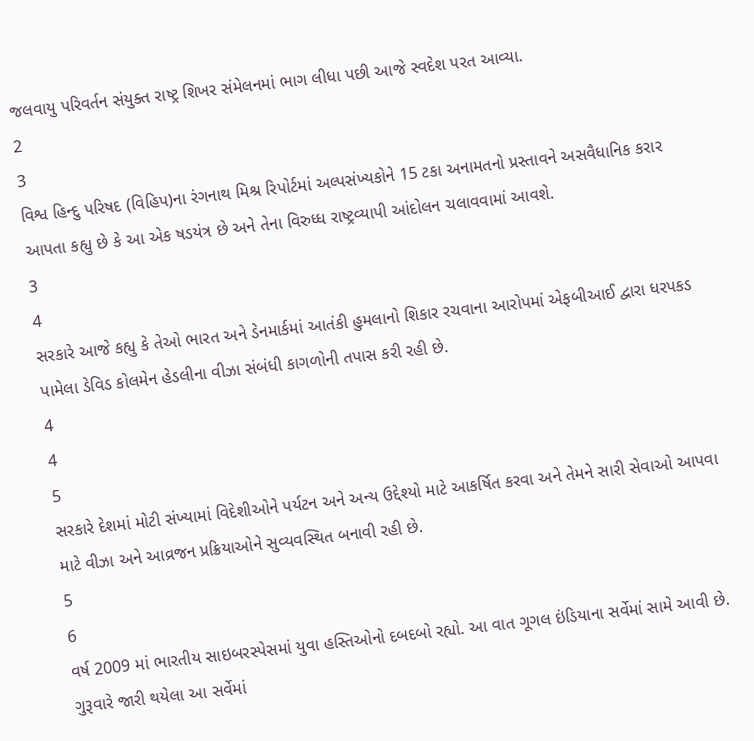જલવાયુ પરિવર્તન સંયુક્ત રાષ્ટ્ર શિખર સંમેલનમાં ભાગ લીધા પછી આજે સ્વદેશ પરત આવ્યા.
2
3
વિશ્વ હિન્દુ પરિષદ (વિહિપ)ના રંગનાથ મિશ્ર રિપોર્ટમાં અલ્પસંખ્યકોને 15 ટકા અનામતનો પ્રસ્તાવને અસવૈધાનિક કરાર આપતા કહ્યુ છે કે આ એક ષડયંત્ર છે અને તેના વિરુધ્ધ રાષ્ટ્રવ્યાપી આંદોલન ચલાવવામાં આવશે.
3
4
સરકારે આજે કહ્યુ કે તેઓ ભારત અને ડેનમાર્કમાં આતંકી હુમલાનો શિકાર રચવાના આરોપમાં એફબીઆઈ દ્વારા ધરપકડ પામેલા ડેવિડ કોલમેન હેડલીના વીઝા સંબંધી કાગળોની તપાસ કરી રહી છે.
4
4
5
સરકારે દેશમાં મોટી સંખ્યામાં વિદેશીઓને પર્યટન અને અન્ય ઉદ્દેશ્યો માટે આકર્ષિત કરવા અને તેમને સારી સેવાઓ આપવા માટે વીઝા અને આવ્રજન પ્રક્રિયાઓને સુવ્યવસ્થિત બનાવી રહી છે.
5
6
વર્ષ 2009 માં ભારતીય સાઇબરસ્પેસમાં યુવા હસ્તિઓનો દબદબો રહ્યો. આ વાત ગૂગલ ઇંડિયાના સર્વેમાં સામે આવી છે. ગુરૂવારે જારી થયેલા આ સર્વેમાં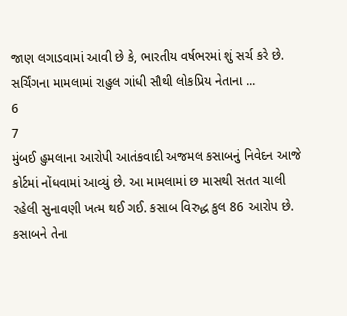જાણ લગાડવામાં આવી છે કે, ભારતીય વર્ષભરમાં શું સર્ચ કરે છે. સર્ચિંગના મામલામાં રાહુલ ગાંધી સૌથી લોકપ્રિય નેતાના ...
6
7
મુંબઈ હુમલાના આરોપી આતંકવાદી અજમલ કસાબનું નિવેદન આજે કોર્ટમાં નોંધવામાં આવ્યું છે. આ મામલામાં છ માસથી સતત ચાલી રહેલી સુનાવણી ખત્મ થઈ ગઈ. કસાબ વિરુદ્ધ કુલ 86 આરોપ છે. કસાબને તેના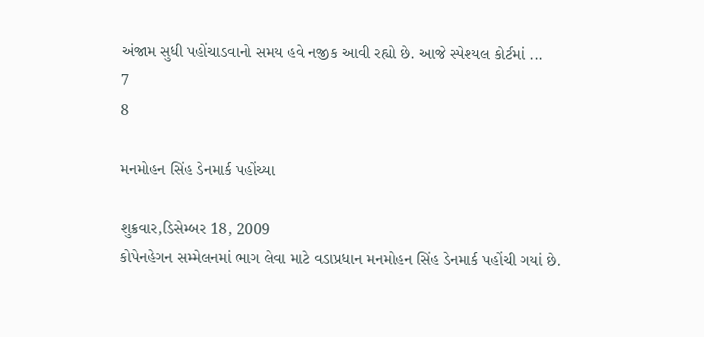અંજામ સુધી પહોંચાડવાનો સમય હવે નજીક આવી રહ્યો છે. આજે સ્પેશ્યલ કોર્ટમાં ...
7
8

મનમોહન સિંહ ડેનમાર્ક પહોંચ્યા

શુક્રવાર,ડિસેમ્બર 18, 2009
કોપેનહેગન સમ્મેલનમાં ભાગ લેવા માટે વડાપ્રધાન મનમોહન સિંહ ડેનમાર્ક પહોંચી ગયાં છે.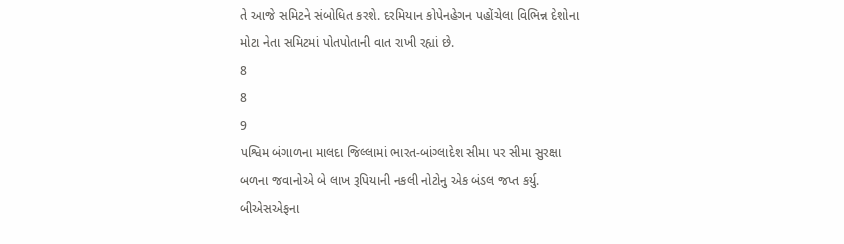તે આજે સમિટને સંબોધિત કરશે. દરમિયાન કોપેનહેગન પહોંચેલા વિભિન્ન દેશોના મોટા નેતા સમિટમાં પોતપોતાની વાત રાખી રહ્યાં છે.
8
8
9
પશ્વિમ બંગાળના માલદા જિલ્લામાં ભારત-બાંગ્લાદેશ સીમા પર સીમા સુરક્ષા બળના જવાનોએ બે લાખ રૂપિયાની નકલી નોટોનુ એક બંડલ જપ્ત કર્યુ. બીએસએફના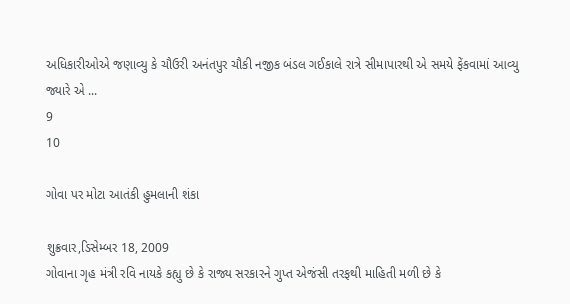અધિકારીઓએ જણાવ્યુ કે ચૌઉરી અનંતપુર ચૌકી નજીક બંડલ ગઈકાલે રાત્રે સીમાપારથી એ સમયે ફેંકવામાં આવ્યુ જ્યારે એ ...
9
10

ગોવા પર મોટા આતંકી હુમલાની શંકા

શુક્રવાર,ડિસેમ્બર 18, 2009
ગોવાના ગૃહ મંત્રી રવિ નાયકે કહ્યુ છે કે રાજ્ય સરકારને ગુપ્ત એજંસી તરફથી માહિતી મળી છે કે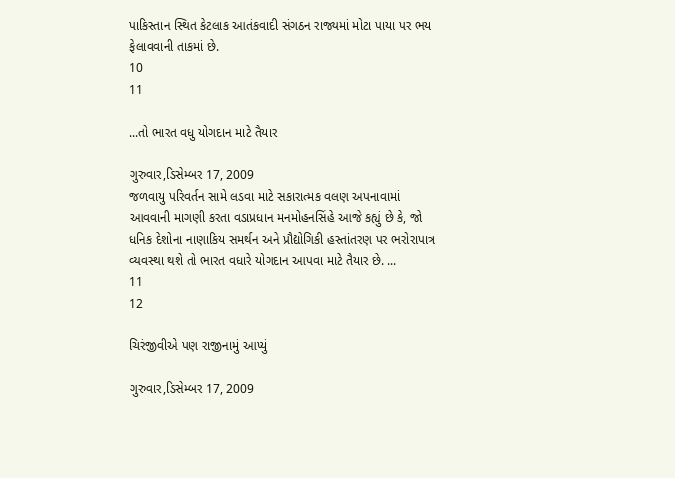પાકિસ્તાન સ્થિત કેટલાક આતંકવાદી સંગઠન રાજ્યમાં મોટા પાયા પર ભય ફેલાવવાની તાકમાં છે.
10
11

...તો ભારત વધુ યોગદાન માટે તૈયાર

ગુરુવાર,ડિસેમ્બર 17, 2009
જળવાયુ પરિવર્તન સામે લડવા માટે સકારાત્મક વલણ અપનાવામાં આવવાની માગણી કરતા વડાપ્રધાન મનમોહનસિંહે આજે કહ્યું છે કે, જો ધનિક દેશોના નાણાકિય સમર્થન અને પ્રૌદ્યોગિકી હસ્તાંતરણ પર ભરોરાપાત્ર વ્યવસ્થા થશે તો ભારત વધારે યોગદાન આપવા માટે તૈયાર છે. ...
11
12

ચિરંજીવીએ પણ રાજીનામું આપ્યું

ગુરુવાર,ડિસેમ્બર 17, 2009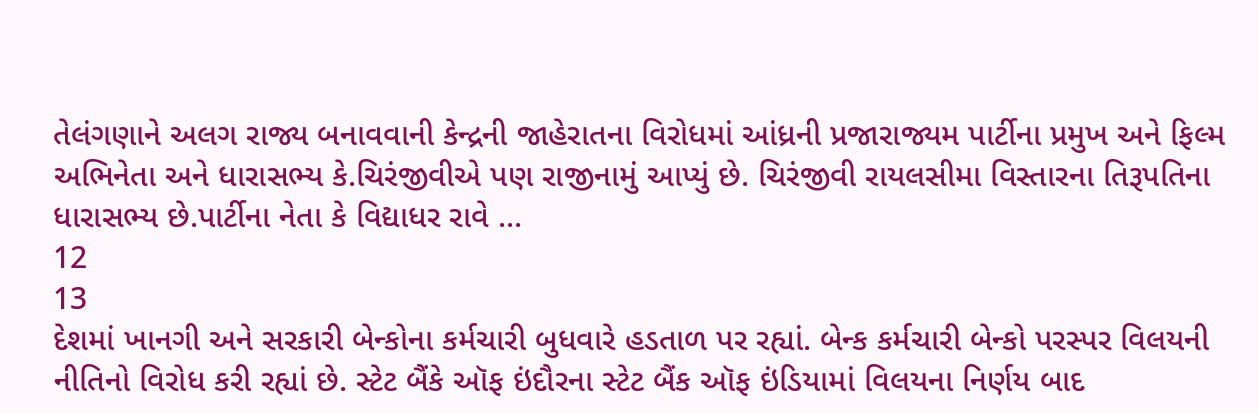તેલંગણાને અલગ રાજ્ય બનાવવાની કેન્દ્રની જાહેરાતના વિરોધમાં આંધ્રની પ્રજારાજ્યમ પાર્ટીના પ્રમુખ અને ફિલ્મ અભિનેતા અને ધારાસભ્ય કે.ચિરંજીવીએ પણ રાજીનામું આપ્યું છે. ચિરંજીવી રાયલસીમા વિસ્તારના તિરૂપતિના ધારાસભ્ય છે.પાર્ટીના નેતા કે વિદ્યાધર રાવે ...
12
13
દેશમાં ખાનગી અને સરકારી બેન્કોના કર્મચારી બુધવારે હડતાળ પર રહ્યાં. બેન્ક કર્મચારી બેન્કો પરસ્પર વિલયની નીતિનો વિરોધ કરી રહ્યાં છે. સ્ટેટ બૈંકે ઑફ ઇંદૌરના સ્ટેટ બૈંક ઑફ ઇંડિયામાં વિલયના નિર્ણય બાદ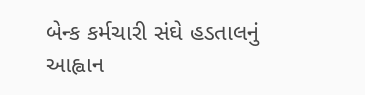બેન્ક કર્મચારી સંઘે હડતાલનું આહ્વાન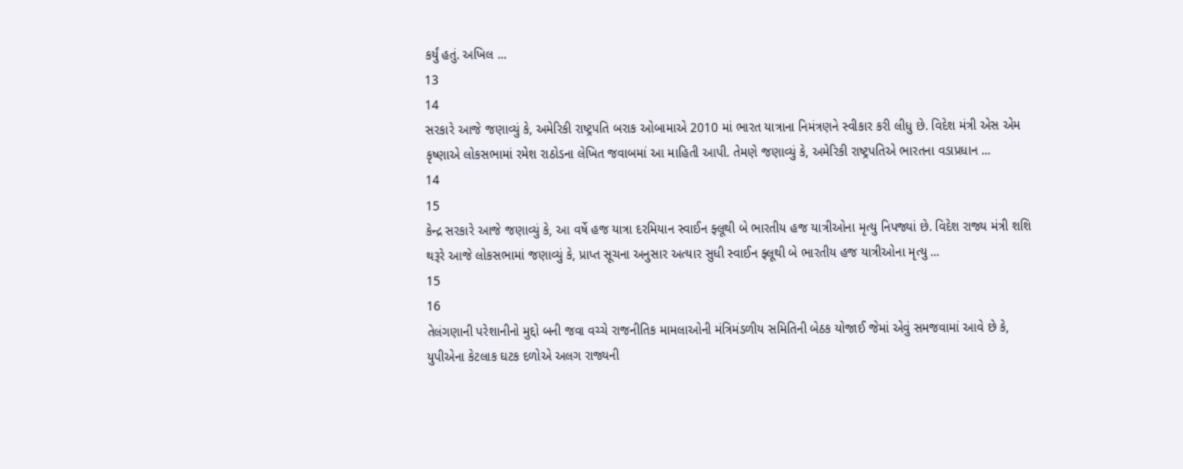કર્યું હતું. અખિલ ...
13
14
સરકારે આજે જણાવ્યું કે, અમેરિકી રાષ્ટ્રપતિ બરાક ઓબામાએ 2010 માં ભારત યાત્રાના નિમંત્રણને સ્વીકાર કરી લીધુ છે. વિદેશ મંત્રી એસ એમ કૃષ્ણાએ લોકસભામાં રમેશ રાઠોડના લેખિત જવાબમાં આ માહિતી આપી. તેમણે જણાવ્યું કે, અમેરિકી રાષ્ટ્રપતિએ ભારતના વડાપ્રધાન ...
14
15
કેન્દ્ર સરકારે આજે જણાવ્યું કે, આ વર્ષે હજ યાત્રા દરમિયાન સ્વાઈન ફ્લૂથી બે ભારતીય હજ યાત્રીઓના મૃત્યુ નિપજ્યાં છે. વિદેશ રાજ્ય મંત્રી શશિ થરૂરે આજે લોકસભામાં જણાવ્યું કે, પ્રાપ્ત સૂચના અનુસાર અત્યાર સુધી સ્વાઈન ફ્લૂથી બે ભારતીય હજ યાત્રીઓના મૃત્યુ ...
15
16
તેલંગણાની પરેશાનીનો મુદ્દો બની જવા વચ્ચે રાજનીતિક મામલાઓની મંત્રિમંડળીય સમિતિની બેઠક યોજાઈ જેમાં એવું સમજવામાં આવે છે કે, યુપીએના કેટલાક ઘટક દળોએ અલગ રાજ્યની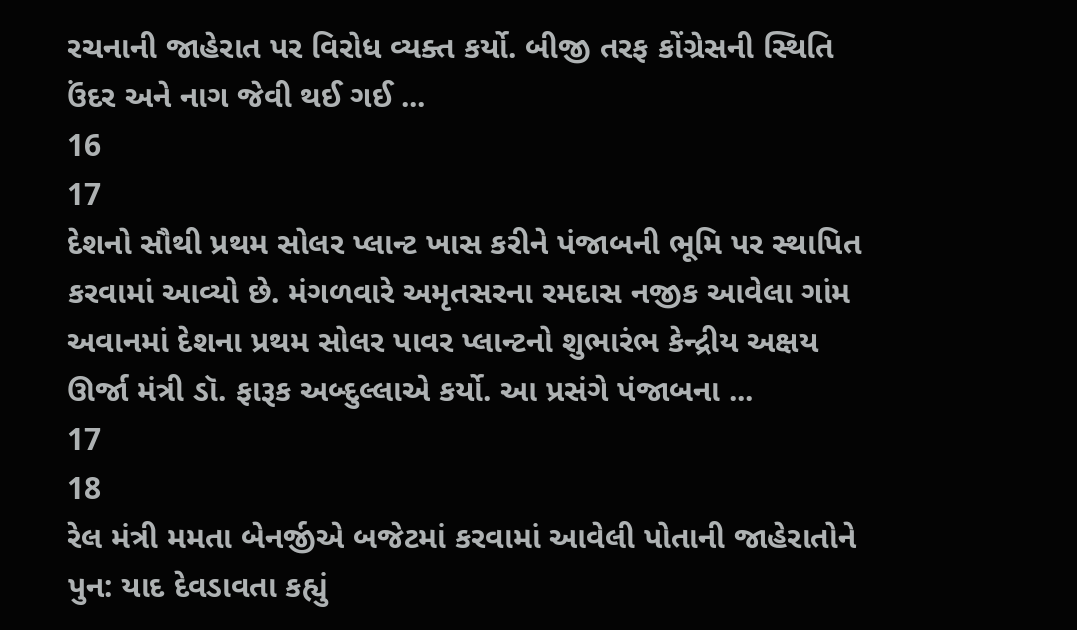રચનાની જાહેરાત પર વિરોધ વ્યક્ત કર્યો. બીજી તરફ કોંગ્રેસની સ્થિતિ ઉંદર અને નાગ જેવી થઈ ગઈ ...
16
17
દેશનો સૌથી પ્રથમ સોલર પ્લાન્ટ ખાસ કરીને પંજાબની ભૂમિ પર સ્થાપિત કરવામાં આવ્યો છે. મંગળવારે અમૃતસરના રમદાસ નજીક આવેલા ગાંમ અવાનમાં દેશના પ્રથમ સોલર પાવર પ્લાન્ટનો શુભારંભ કેન્દ્રીય અક્ષય ઊર્જા મંત્રી ડૉ. ફારૂક અબ્દુલ્લાએ કર્યો. આ પ્રસંગે પંજાબના ...
17
18
રેલ મંત્રી મમતા બેનર્જીએ બજેટમાં કરવામાં આવેલી પોતાની જાહેરાતોને પુન: યાદ દેવડાવતા કહ્યું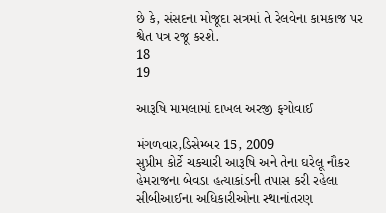છે કે, સંસદના મોજૂદા સત્રમાં તે રેલવેના કામકાજ પર શ્વેત પત્ર રજૂ કરશે.
18
19

આરૂષિ મામલામાં દાખલ અરજી ફગોવાઈ

મંગળવાર,ડિસેમ્બર 15, 2009
સુપ્રીમ કોર્ટે ચકચારી આરૂષિ અને તેના ઘરેલૂ નૌકર હેમરાજના બેવડા હત્યાકાંડની તપાસ કરી રહેલા સીબીઆઈના અધિકારીઓના સ્થાનાંતરણ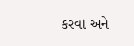કરવા અને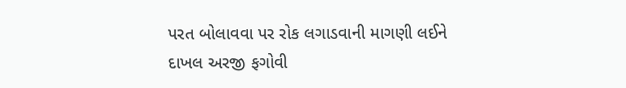પરત બોલાવવા પર રોક લગાડવાની માગણી લઈને દાખલ અરજી ફગોવી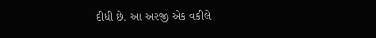દીધી છે. આ અરજી એક વકીલે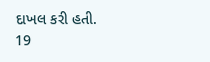દાખલ કરી હતી.
19